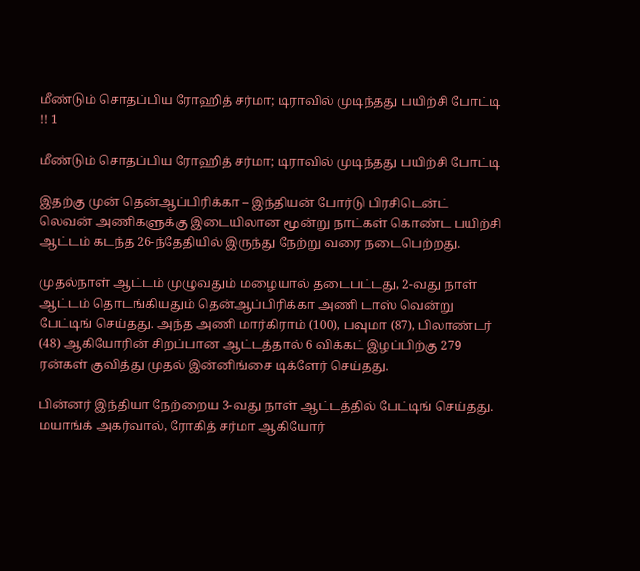மீண்டும் சொதப்பிய ரோஹித் சர்மா; டிராவில் முடிந்தது பயிற்சி போட்டி !! 1

மீண்டும் சொதப்பிய ரோஹித் சர்மா; டிராவில் முடிந்தது பயிற்சி போட்டி

இதற்கு முன் தென்ஆப்பிரிக்கா – இந்தியன் போர்டு பிரசிடென்ட் லெவன் அணிகளுக்கு இடையிலான மூன்று நாட்கள் கொண்ட பயிற்சி ஆட்டம் கடந்த 26-ந்தேதியில் இருந்து நேற்று வரை நடைபெற்றது.

முதல்நாள் ஆட்டம் முழுவதும் மழையால் தடைபட்டது, 2-வது நாள் ஆட்டம் தொடங்கியதும் தென்ஆப்பிரிக்கா அணி டாஸ் வென்று பேட்டிங் செய்தது. அந்த அணி மார்கிராம் (100), பவுமா (87), பிலாண்டர் (48) ஆகியோரின் சிறப்பான ஆட்டத்தால் 6 விக்கட் இழப்பிற்கு 279 ரன்கள் குவித்து முதல் இன்னிங்சை டிக்ளேர் செய்தது.

பின்னர் இந்தியா நேற்றைய 3-வது நாள் ஆட்டத்தில் பேட்டிங் செய்தது. மயாங்க் அகர்வால், ரோகித் சர்மா ஆகியோர்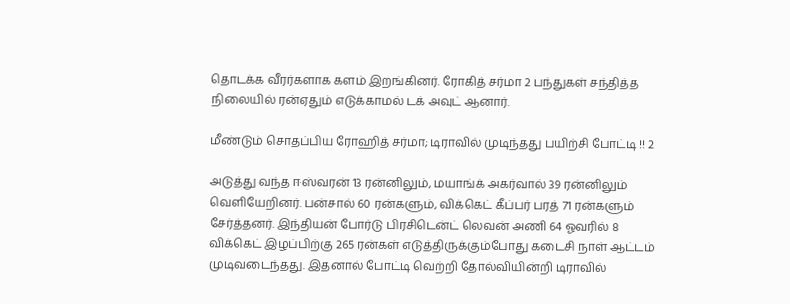தொடக்க வீரர்களாக களம் இறங்கினர். ரோகித் சர்மா 2 பந்துகள் சந்தித்த நிலையில் ரன்ஏதும் எடுக்காமல் டக் அவுட் ஆனார்.

மீண்டும் சொதப்பிய ரோஹித் சர்மா; டிராவில் முடிந்தது பயிற்சி போட்டி !! 2

அடுத்து வந்த ஈஸ்வரன் 13 ரன்னிலும், மயாங்க் அகர்வால் 39 ரன்னிலும் வெளியேறினர். பன்சால் 60 ரன்களும், விக்கெட் கீப்பர் பரத் 71 ரன்களும் சேர்த்தனர். இந்தியன் போர்டு பிரசிடென்ட் லெவன் அணி 64 ஓவரில் 8 விக்கெட் இழப்பிற்கு 265 ரன்கள் எடுத்திருக்கும்போது கடைசி நாள் ஆட்டம் முடிவடைந்தது. இதனால் போட்டி வெற்றி தோல்வியின்றி டிராவில்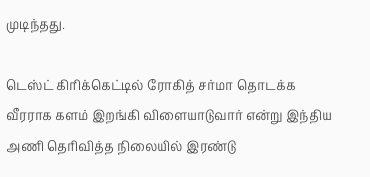முடிந்தது.

டெஸ்ட் கிரிக்கெட்டில் ரோகித் சர்மா தொடக்க வீரராக களம் இறங்கி விளையாடுவார் என்று இந்திய அணி தெரிவித்த நிலையில் இரண்டு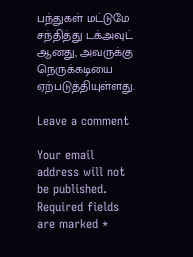பந்துகள் மட்டுமே சந்தித்து டக்அவுட் ஆனது, அவருக்கு நெருக்கடியை ஏற்படுத்தியுள்ளது.

Leave a comment

Your email address will not be published. Required fields are marked *